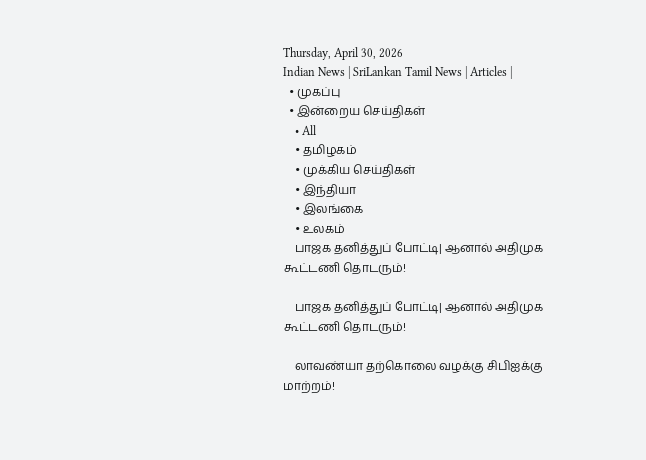Thursday, April 30, 2026
Indian News | SriLankan Tamil News | Articles |
  • முகப்பு
  • இன்றைய செய்திகள்
    • All
    • தமிழகம்
    • முக்கிய செய்திகள்
    • இந்தியா
    • இலங்கை
    • உலகம்
    பாஜக தனித்துப் போட்டி| ஆனால் அதிமுக கூட்டணி தொடரும்!

    பாஜக தனித்துப் போட்டி| ஆனால் அதிமுக கூட்டணி தொடரும்!

    லாவண்யா தற்கொலை வழக்கு சிபிஐக்கு மாற்றம்!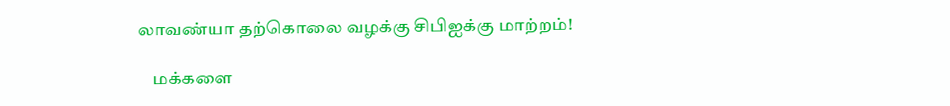லாவண்யா தற்கொலை வழக்கு சிபிஐக்கு மாற்றம்!

    மக்களை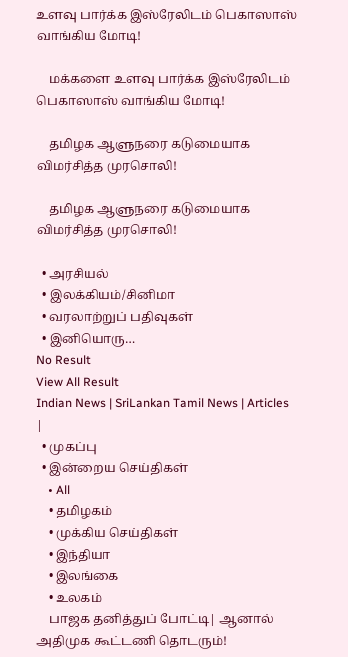உளவு பார்க்க இஸ்ரேலிடம் பெகாஸாஸ் வாங்கிய மோடி!

    மக்களை உளவு பார்க்க இஸ்ரேலிடம் பெகாஸாஸ் வாங்கிய மோடி!

    தமிழக ஆளுநரை கடுமையாக விமர்சித்த முரசொலி!

    தமிழக ஆளுநரை கடுமையாக விமர்சித்த முரசொலி!

  • அரசியல்
  • இலக்கியம்/சினிமா
  • வரலாற்றுப் பதிவுகள்
  • இனியொரு…
No Result
View All Result
Indian News | SriLankan Tamil News | Articles |
  • முகப்பு
  • இன்றைய செய்திகள்
    • All
    • தமிழகம்
    • முக்கிய செய்திகள்
    • இந்தியா
    • இலங்கை
    • உலகம்
    பாஜக தனித்துப் போட்டி| ஆனால் அதிமுக கூட்டணி தொடரும்!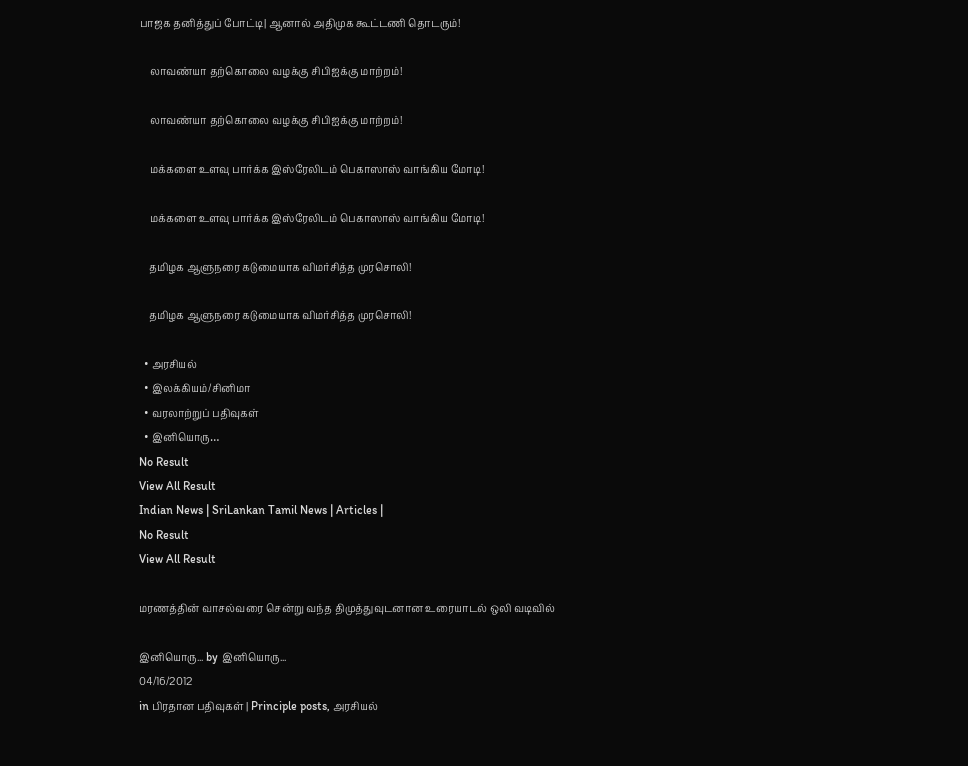பாஜக தனித்துப் போட்டி| ஆனால் அதிமுக கூட்டணி தொடரும்!

    லாவண்யா தற்கொலை வழக்கு சிபிஐக்கு மாற்றம்!

    லாவண்யா தற்கொலை வழக்கு சிபிஐக்கு மாற்றம்!

    மக்களை உளவு பார்க்க இஸ்ரேலிடம் பெகாஸாஸ் வாங்கிய மோடி!

    மக்களை உளவு பார்க்க இஸ்ரேலிடம் பெகாஸாஸ் வாங்கிய மோடி!

    தமிழக ஆளுநரை கடுமையாக விமர்சித்த முரசொலி!

    தமிழக ஆளுநரை கடுமையாக விமர்சித்த முரசொலி!

  • அரசியல்
  • இலக்கியம்/சினிமா
  • வரலாற்றுப் பதிவுகள்
  • இனியொரு…
No Result
View All Result
Indian News | SriLankan Tamil News | Articles |
No Result
View All Result

மரணத்தின் வாசல்வரை சென்று வந்த திமுத்துவுடனான உரையாடல் ஒலி வடிவில்

இனியொரு... by இனியொரு...
04/16/2012
in பிரதான பதிவுகள் | Principle posts, அரசியல்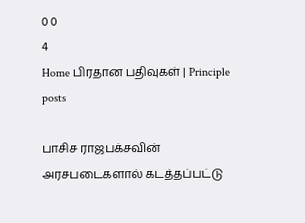0 0
4
Home பிரதான பதிவுகள் | Principle posts

பாசிச ராஜபக்சவின் அரசபடைகளால் கடத்தப்பட்டு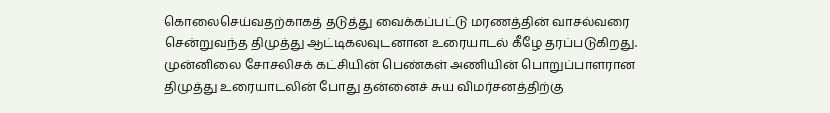கொலைசெய்வதற்காகத் தடுத்து வைக்கப்பட்டு மரணத்தின் வாசல்வரை சென்றுவந்த திமுத்து ஆட்டிகலவுடனான உரையாடல் கீழே தரப்படுகிறது. முன்னிலை சோசலிசக் கட்சியின் பெண்கள் அணியின் பொறுப்பாளரான திமுத்து உரையாடலின் போது தன்னைச் சுய விமர்சனத்திற்கு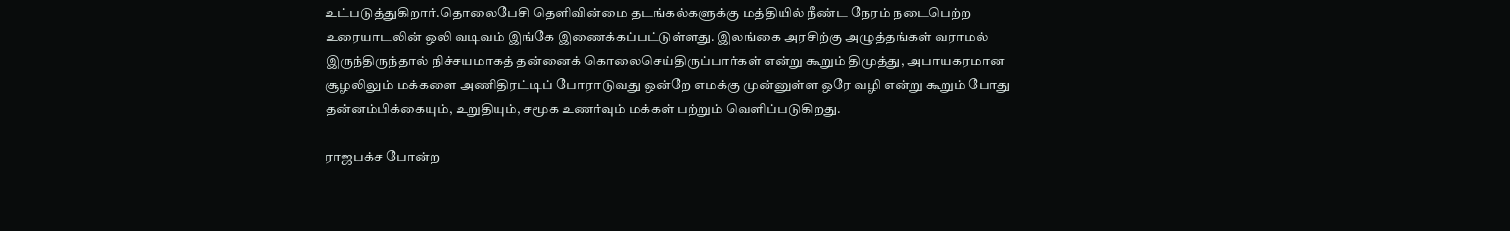உட்படுத்துகிறார்.தொலைபேசி தெளிவின்மை தடங்கல்களுக்கு மத்தியில் நீண்ட நேரம் நடைபெற்ற உரையாடலின் ஒலி வடிவம் இங்கே இணைக்கப்பட்டுள்ளது. இலங்கை அரசிற்கு அழுத்தங்கள் வராமல் இருந்திருந்தால் நிச்சயமாகத் தன்னைக் கொலைசெய்திருப்பார்கள் என்று கூறும் திமுத்து, அபாயகரமான சூழலிலும் மக்களை அணிதிரட்டிப் போராடுவது ஒன்றே எமக்கு முன்னுள்ள ஒரே வழி என்று கூறும் போது தன்னம்பிக்கையும், உறுதியும், சமூக உணர்வும் மக்கள் பற்றும் வெளிப்படுகிறது.

ராஜபக்ச போன்ற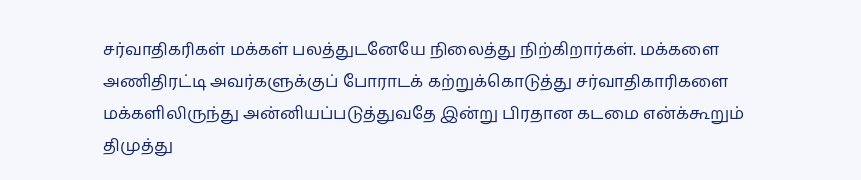சர்வாதிகரிகள் மக்கள் பலத்துடனேயே நிலைத்து நிற்கிறார்கள். மக்களை அணிதிரட்டி அவர்களுக்குப் போராடக் கற்றுக்கொடுத்து சர்வாதிகாரிகளை மக்களிலிருந்து அன்னியப்படுத்துவதே இன்று பிரதான கடமை என்க்கூறும் திமுத்து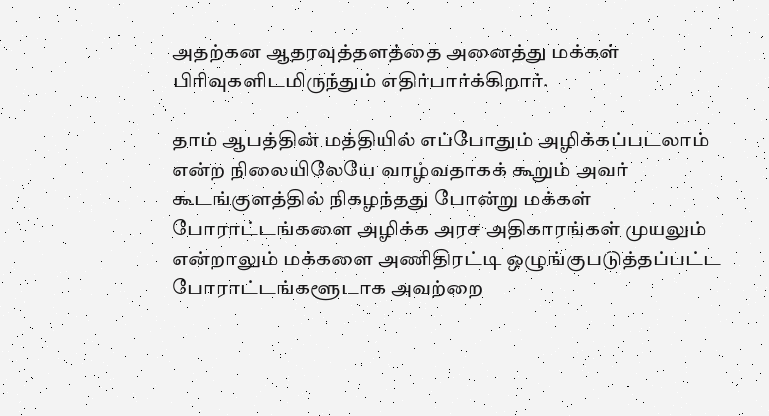அதற்கன ஆதரவுத்தளத்தை அனைத்து மக்கள் பிரிவுகளிடமிருந்தும் எதிர்பார்க்கிறார்.

தாம் ஆபத்தின் மத்தியில் எப்போதும் அழிக்கப்படலாம் என்ற நிலையிலேயே வாழ்வதாகக் கூறும் அவர் கூடங்குளத்தில் நிகழந்தது போன்று மக்கள் போராட்டங்களை அழிக்க அரச அதிகாரங்கள் முயலும் என்றாலும் மக்களை அணிதிரட்டி ஒழுங்குபடுத்தப்பட்ட போராட்டங்களூடாக அவற்றை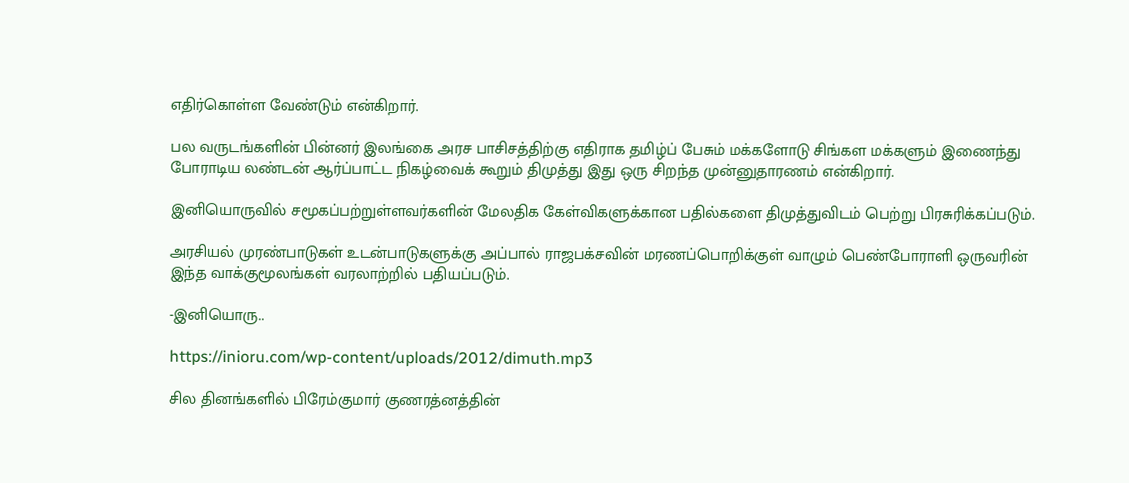எதிர்கொள்ள வேண்டும் என்கிறார்.

பல வருடங்களின் பின்னர் இலங்கை அரச பாசிசத்திற்கு எதிராக தமிழ்ப் பேசும் மக்களோடு சிங்கள மக்களும் இணைந்து போராடிய லண்டன் ஆர்ப்பாட்ட நிகழ்வைக் கூறும் திமுத்து இது ஒரு சிறந்த முன்னுதாரணம் என்கிறார்.

இனியொருவில் சமூகப்பற்றுள்ளவர்களின் மேலதிக கேள்விகளுக்கான பதில்களை திமுத்துவிடம் பெற்று பிரசுரிக்கப்படும்.

அரசியல் முரண்பாடுகள் உடன்பாடுகளுக்கு அப்பால் ராஜபக்சவின் மரணப்பொறிக்குள் வாழும் பெண்போராளி ஒருவரின் இந்த வாக்குமூலங்கள் வரலாற்றில் பதியப்படும்.

-இனியொரு..

https://inioru.com/wp-content/uploads/2012/dimuth.mp3

சில தினங்களில் பிரேம்குமார் குணரத்னத்தின்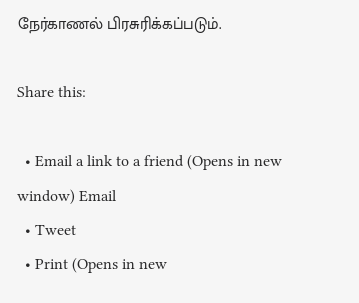நேர்காணல் பிரசுரிக்கப்படும்.

Share this:

  • Email a link to a friend (Opens in new window) Email
  • Tweet
  • Print (Opens in new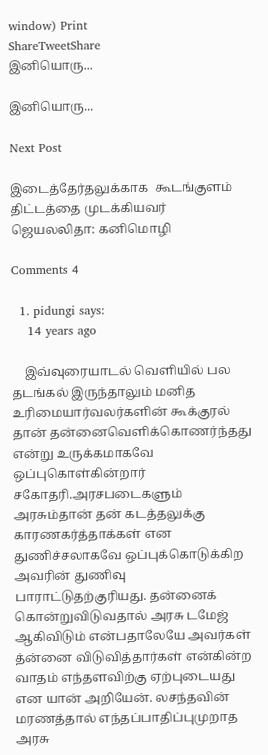window) Print
ShareTweetShare
இனியொரு...

இனியொரு...

Next Post

இடைத்தேர்தலுக்காக  கூடங்குளம் திட்டத்தை முடக்கியவர் ஜெயலலிதா: கனிமொழி

Comments 4

  1. pidungi says:
    14 years ago

    இவ்வுரையாடல் வெளியில் பல தடங்கல் இருந்தாலும் மனித உரிமையார்வலர்களின் கூக்குரல் தான் தன்னைவெளிக்கொணர்ந்தது என்று உருக்கமாகவே ஒப்புகொள்கின்றார் சகோதரி.அரசபடைகளும் அரசும்தான் தன் கடத்தலுக்கு காரணகர்த்தாக்கள் என துணிச்சலாகவே ஒப்புக்கொடுக்கிற அவரின் துணிவு பாராட்டுதற்குரியது. தன்னைக் கொன்றுவிடுவதால் அரசு டமேஜ் ஆகிவிடும் என்பதாலேயே அவர்கள் த்ன்னை விடுவித்தார்கள் என்கின்ற வாதம் எந்தளவிற்கு ஏற்புடையது என யான் அறியேன். லசந்தவின் மரணத்தால் எந்தப்பாதிப்புமுறாத அரசு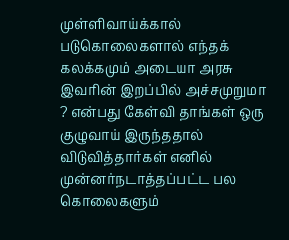முள்ளிவாய்க்கால் படுகொலைகளால் எந்தக் கலக்கமும் அடையா அரசு இவரின் இறப்பில் அச்சமுறுமா ? என்பது கேள்வி தாங்கள் ஒரு குழுவாய் இருந்ததால் விடுவித்தார்கள் எனில் முன்னர்நடாத்தப்பட்ட பல கொலைகளும்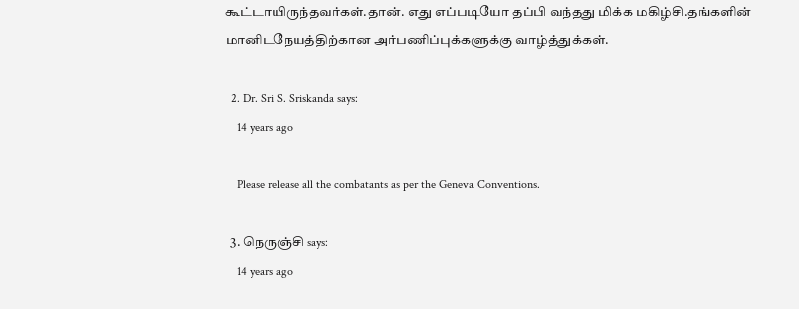கூட்டாயிருந்தவர்கள்.தான். எது எப்படியோ தப்பி வந்தது மிக்க மகிழ்சி.தங்களின் மானிடநேயத்திற்கான அர்பணிப்புக்களுக்கு வாழ்த்துக்கள்.

  2. Dr. Sri S. Sriskanda says:
    14 years ago

    Please release all the combatants as per the Geneva Conventions.

  3. நெருஞ்சி says:
    14 years ago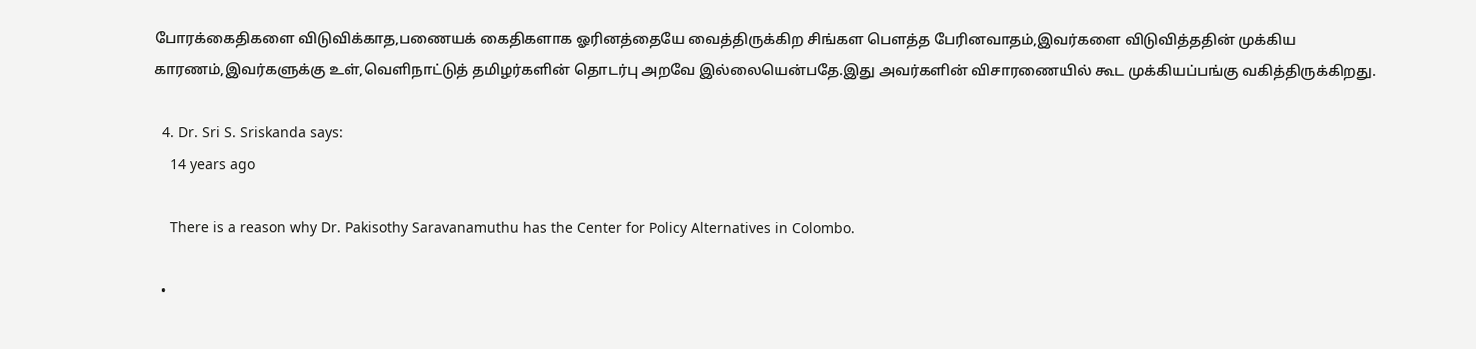போரக்கைதிகளை விடுவிக்காத,பணையக் கைதிகளாக ஓரினத்தையே வைத்திருக்கிற சிங்கள பௌத்த பேரினவாதம்,இவர்களை விடுவித்ததின் முக்கிய காரணம்,இவர்களுக்கு உள்,வெளிநாட்டுத் தமிழர்களின் தொடர்பு அறவே இல்லையென்பதே.இது அவர்களின் விசாரணையில் கூட முக்கியப்பங்கு வகித்திருக்கிறது.

  4. Dr. Sri S. Sriskanda says:
    14 years ago

    There is a reason why Dr. Pakisothy Saravanamuthu has the Center for Policy Alternatives in Colombo.

  •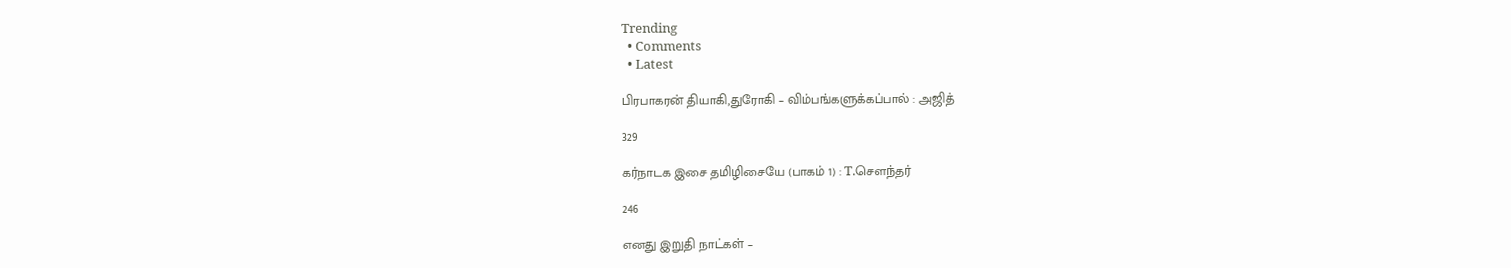Trending
  • Comments
  • Latest

பிரபாகரன் தியாகி,துரோகி – விம்பங்களுக்கப்பால் : அஜித்

329

கர்நாடக இசை தமிழிசையே (பாகம் 1) : T.செளந்தர்

246

எனது இறுதி நாட்கள் –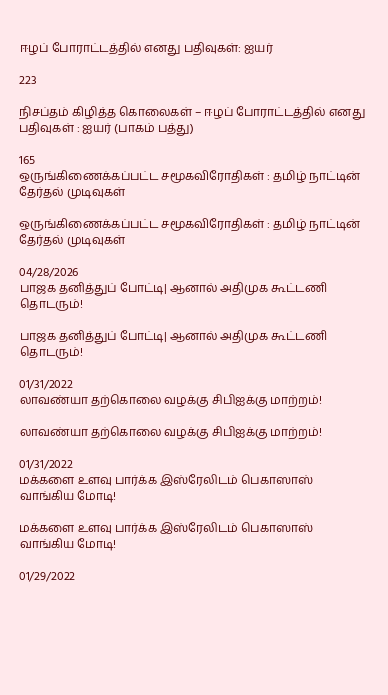ஈழப் போராட்டத்தில் எனது பதிவுகள்: ஐயர்

223

நிசப்தம் கிழித்த கொலைகள் – ஈழப் போராட்டத்தில் எனது பதிவுகள் : ஐயர் (பாகம் பத்து)

165
ஒருங்கிணைக்கப்பட்ட சமூகவிரோதிகள் : தமிழ் நாட்டின் தேர்தல் முடிவுகள்

ஒருங்கிணைக்கப்பட்ட சமூகவிரோதிகள் : தமிழ் நாட்டின் தேர்தல் முடிவுகள்

04/28/2026
பாஜக தனித்துப் போட்டி| ஆனால் அதிமுக கூட்டணி தொடரும்!

பாஜக தனித்துப் போட்டி| ஆனால் அதிமுக கூட்டணி தொடரும்!

01/31/2022
லாவண்யா தற்கொலை வழக்கு சிபிஐக்கு மாற்றம்!

லாவண்யா தற்கொலை வழக்கு சிபிஐக்கு மாற்றம்!

01/31/2022
மக்களை உளவு பார்க்க இஸ்ரேலிடம் பெகாஸாஸ் வாங்கிய மோடி!

மக்களை உளவு பார்க்க இஸ்ரேலிடம் பெகாஸாஸ் வாங்கிய மோடி!

01/29/2022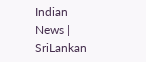Indian News | SriLankan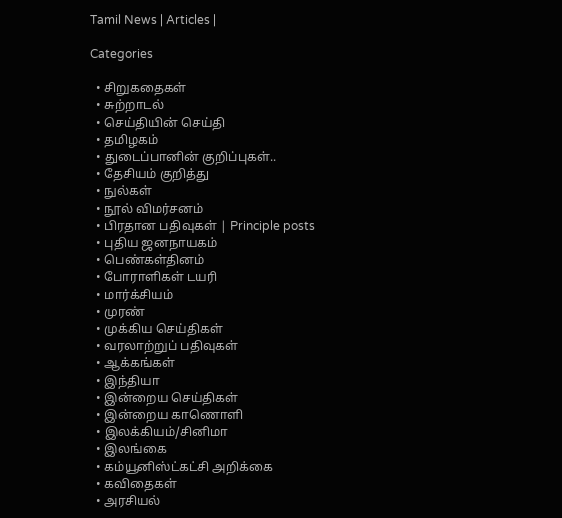Tamil News | Articles |

Categories

  • சிறுகதைகள்
  • சுற்றாடல்
  • செய்தியின் செய்தி
  • தமிழகம்
  • துடைப்பானின் குறிப்புகள்..
  • தேசியம் குறித்து
  • நுல்கள்
  • நூல் விமர்சனம்
  • பிரதான பதிவுகள் | Principle posts
  • புதிய ஜனநாயகம்
  • பெண்கள்தினம்
  • போராளிகள் டயரி
  • மார்க்சியம்
  • முரண்
  • முக்கிய செய்திகள்
  • வரலாற்றுப் பதிவுகள்
  • ஆக்கங்கள்
  • இந்தியா
  • இன்றைய செய்திகள்
  • இன்றைய காணொளி
  • இலக்கியம்/சினிமா
  • இலங்கை
  • கம்யூனிஸ்ட்கட்சி அறிக்கை
  • கவிதைகள்
  • அரசியல்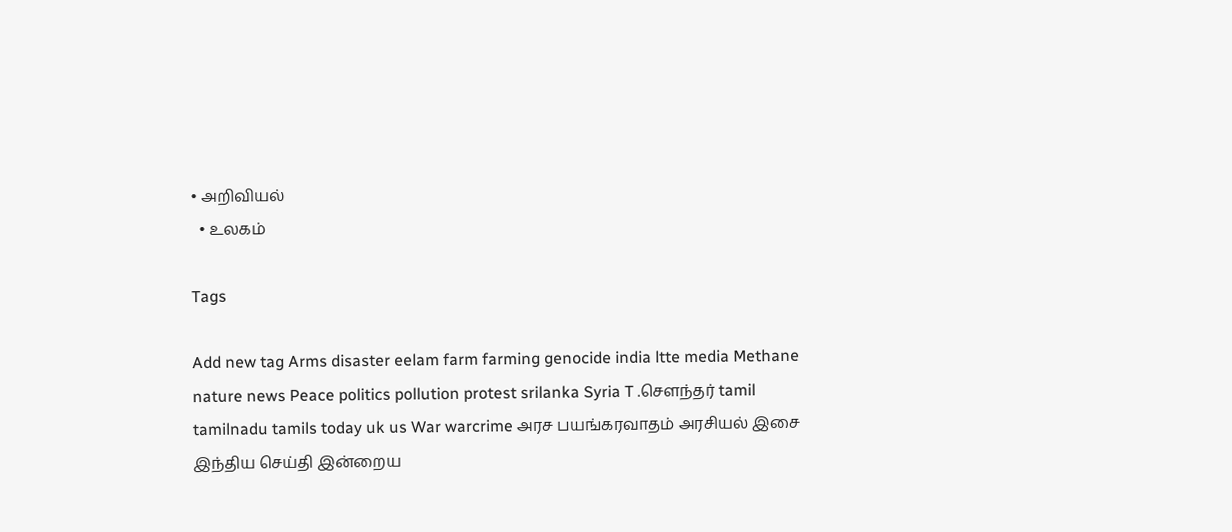• அறிவியல்
  • உலகம்

Tags

Add new tag Arms disaster eelam farm farming genocide india ltte media Methane nature news Peace politics pollution protest srilanka Syria T .சௌந்தர் tamil tamilnadu tamils today uk us War warcrime அரச பயங்கரவாதம் அரசியல் இசை இந்திய செய்தி இன்றைய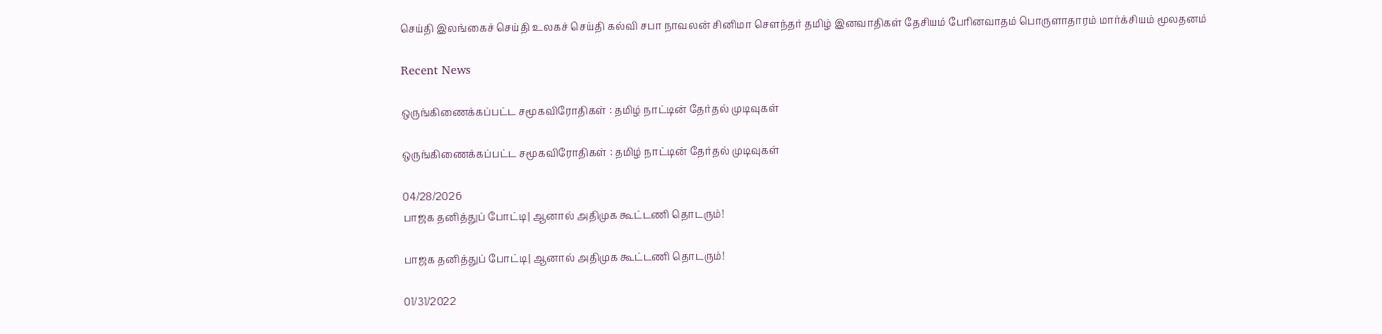செய்தி இலங்கைச் செய்தி உலகச் செய்தி கல்வி சபா நாவலன் சினிமா சௌந்தர் தமிழ் இனவாதிகள் தேசியம் பேரினவாதம் பொருளாதாரம் மார்க்சியம் மூலதனம்

Recent News

ஒருங்கிணைக்கப்பட்ட சமூகவிரோதிகள் : தமிழ் நாட்டின் தேர்தல் முடிவுகள்

ஒருங்கிணைக்கப்பட்ட சமூகவிரோதிகள் : தமிழ் நாட்டின் தேர்தல் முடிவுகள்

04/28/2026
பாஜக தனித்துப் போட்டி| ஆனால் அதிமுக கூட்டணி தொடரும்!

பாஜக தனித்துப் போட்டி| ஆனால் அதிமுக கூட்டணி தொடரும்!

01/31/2022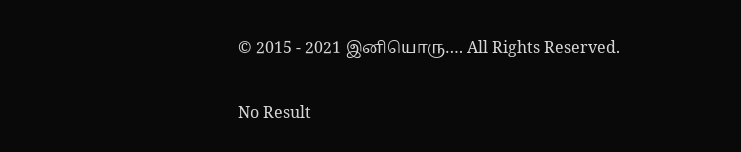© 2015 - 2021 இனியொரு…. All Rights Reserved.

No Result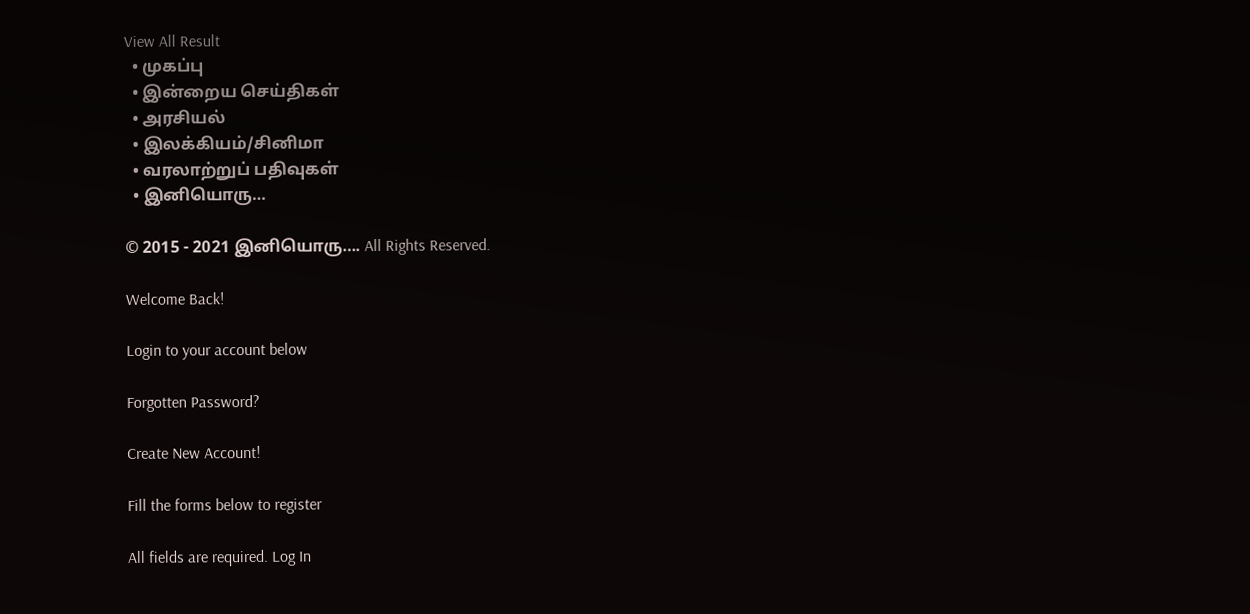View All Result
  • முகப்பு
  • இன்றைய செய்திகள்
  • அரசியல்
  • இலக்கியம்/சினிமா
  • வரலாற்றுப் பதிவுகள்
  • இனியொரு…

© 2015 - 2021 இனியொரு…. All Rights Reserved.

Welcome Back!

Login to your account below

Forgotten Password?

Create New Account!

Fill the forms below to register

All fields are required. Log In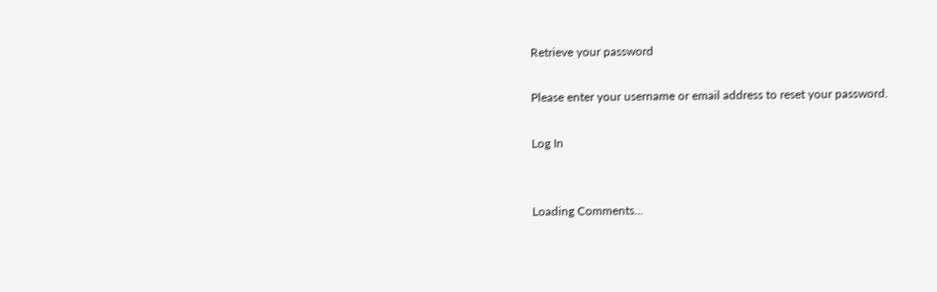Retrieve your password

Please enter your username or email address to reset your password.

Log In


Loading Comments...